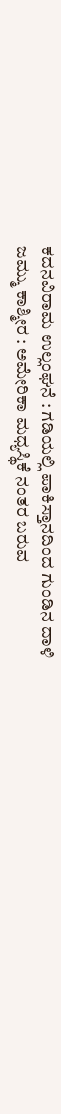ಕದನವಿರಾಮ ಉಲ್ಲಂಘನೆ : ಗಡಿಯಲ್ಲಿ ಪಾಕಿಸ್ತಾನದಿಂದ ಗುಂಡಿನ ದಾಳಿ
ಜಮ್ಮು ಕಾಶ್ಮೀರ : ಅಮೇರಿಕಾ ಮಧ್ಯಸ್ಥಿಕೆ ನಂತರ ಬರುವ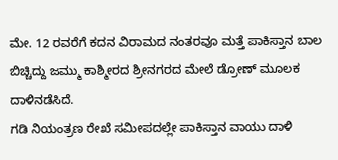ಮೇ. 12 ರವರೆಗೆ ಕದನ ವಿರಾಮದ ನಂತರವೂ ಮತ್ತೆ ಪಾಕಿಸ್ತಾನ ಬಾಲ ಬಿಚ್ಚಿದ್ದು ಜಮ್ಮು ಕಾಶ್ಮೀರದ ಶ್ರೀನಗರದ ಮೇಲೆ ಡ್ರೋಣ್ ಮೂಲಕ ದಾಳಿನಡೆಸಿದೆ.
ಗಡಿ ನಿಯಂತ್ರಣ ರೇಖೆ ಸಮೀಪದಲ್ಲೇ ಪಾಕಿಸ್ತಾನ ವಾಯು ದಾಳಿ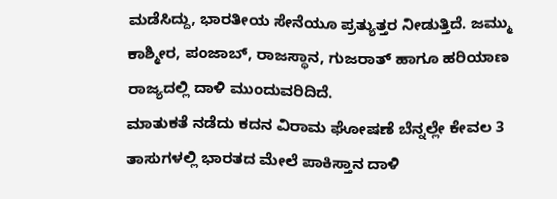ಮಡೆಸಿದ್ದು, ಭಾರತೀಯ ಸೇನೆಯೂ ಪ್ರತ್ಯುತ್ತರ ನೀಡುತ್ತಿದೆ. ಜಮ್ಮು ಕಾಶ್ಮೀರ, ಪಂಜಾಬ್, ರಾಜಸ್ಥಾನ, ಗುಜರಾತ್ ಹಾಗೂ ಹರಿಯಾಣ ರಾಜ್ಯದಲ್ಲಿ ದಾಳಿ ಮುಂದುವರಿದಿದೆ.
ಮಾತುಕತೆ ನಡೆದು ಕದನ ವಿರಾಮ ಘೋಷಣೆ ಬೆನ್ನಲ್ಲೇ ಕೇವಲ 3 ತಾಸುಗಳಲ್ಲಿ ಭಾರತದ ಮೇಲೆ ಪಾಕಿಸ್ತಾನ ದಾಳಿ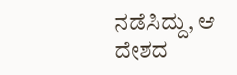ನಡೆಸಿದ್ದು, ಆ ದೇಶದ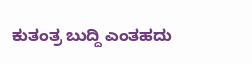ಕುತಂತ್ರ ಬುದ್ದಿ ಎಂತಹದು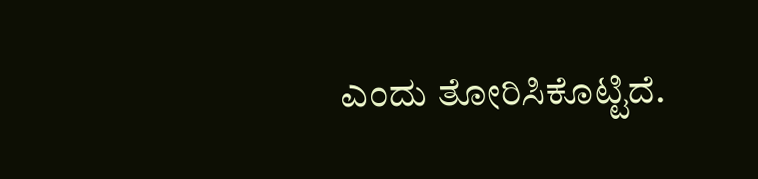ಎಂದು ತೋರಿಸಿಕೊಟ್ಟಿದೆ.